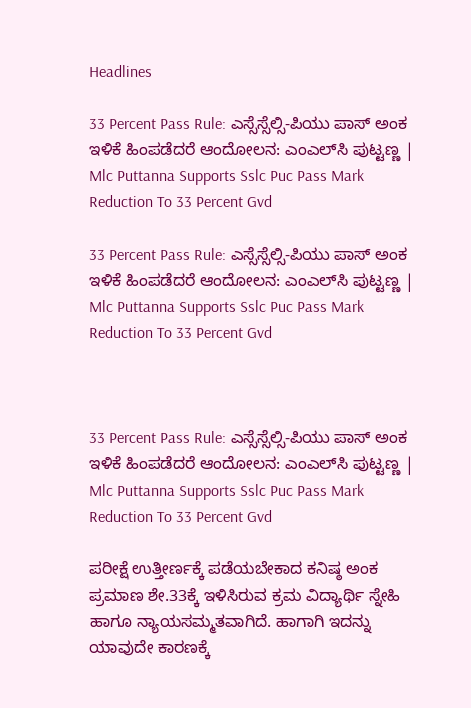Headlines

33 Percent Pass Rule: ಎಸ್ಸೆಸ್ಸೆಲ್ಸಿ-ಪಿಯು ಪಾಸ್‌ ಅಂಕ ಇಳಿಕೆ ಹಿಂಪಡೆದರೆ ಆಂದೋಲನ: ಎಂಎಲ್‌ಸಿ ಪುಟ್ಟಣ್ಣ | Mlc Puttanna Supports Sslc Puc Pass Mark Reduction To 33 Percent Gvd

33 Percent Pass Rule: ಎಸ್ಸೆಸ್ಸೆಲ್ಸಿ-ಪಿಯು ಪಾಸ್‌ ಅಂಕ ಇಳಿಕೆ ಹಿಂಪಡೆದರೆ ಆಂದೋಲನ: ಎಂಎಲ್‌ಸಿ ಪುಟ್ಟಣ್ಣ | Mlc Puttanna Supports Sslc Puc Pass Mark Reduction To 33 Percent Gvd



33 Percent Pass Rule: ಎಸ್ಸೆಸ್ಸೆಲ್ಸಿ-ಪಿಯು ಪಾಸ್‌ ಅಂಕ ಇಳಿಕೆ ಹಿಂಪಡೆದರೆ ಆಂದೋಲನ: ಎಂಎಲ್‌ಸಿ ಪುಟ್ಟಣ್ಣ | Mlc Puttanna Supports Sslc Puc Pass Mark Reduction To 33 Percent Gvd

ಪರೀಕ್ಷೆ ಉತ್ತೀರ್ಣಕ್ಕೆ ಪಡೆಯಬೇಕಾದ ಕನಿಷ್ಠ ಅಂಕ ಪ್ರಮಾಣ ಶೇ.33ಕ್ಕೆ ಇಳಿಸಿರುವ ಕ್ರಮ ವಿದ್ಯಾರ್ಥಿ ಸ್ನೇಹಿ ಹಾಗೂ ನ್ಯಾಯಸಮ್ಮತವಾಗಿದೆ. ಹಾಗಾಗಿ ಇದನ್ನು ಯಾವುದೇ ಕಾರಣಕ್ಕೆ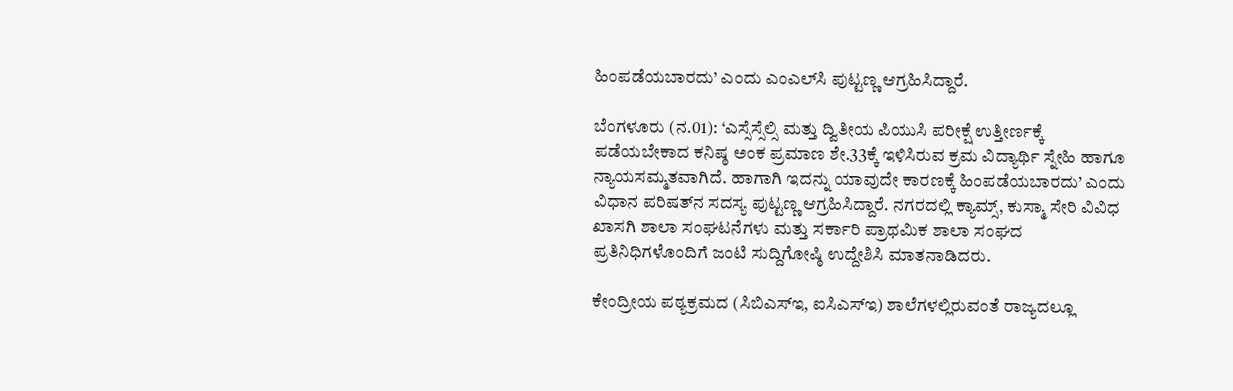ಹಿಂಪಡೆಯಬಾರದು’ ಎಂದು ಎಂಎಲ್‌ಸಿ ಪುಟ್ಟಣ್ಣ ಆಗ್ರಹಿಸಿದ್ದಾರೆ.

ಬೆಂಗಳೂರು (ನ.01): ‘ಎಸ್ಸೆಸ್ಸೆಲ್ಸಿ ಮತ್ತು ದ್ವಿತೀಯ ಪಿಯುಸಿ ಪರೀಕ್ಷೆ ಉತ್ತೀರ್ಣಕ್ಕೆ ಪಡೆಯಬೇಕಾದ ಕನಿಷ್ಠ ಅಂಕ ಪ್ರಮಾಣ ಶೇ.33ಕ್ಕೆ ಇಳಿಸಿರುವ ಕ್ರಮ ವಿದ್ಯಾರ್ಥಿ ಸ್ನೇಹಿ ಹಾಗೂ ನ್ಯಾಯಸಮ್ಮತವಾಗಿದೆ. ಹಾಗಾಗಿ ಇದನ್ನು ಯಾವುದೇ ಕಾರಣಕ್ಕೆ ಹಿಂಪಡೆಯಬಾರದು’ ಎಂದು ವಿಧಾನ ಪರಿಷತ್‌ನ ಸದಸ್ಯ ಪುಟ್ಟಣ್ಣ ಆಗ್ರಹಿಸಿದ್ದಾರೆ. ನಗರದಲ್ಲಿ ಕ್ಯಾಮ್ಸ್‌, ಕುಸ್ಮಾ ಸೇರಿ ವಿವಿಧ ಖಾಸಗಿ ಶಾಲಾ ಸಂಘಟನೆಗಳು ಮತ್ತು ಸರ್ಕಾರಿ ಪ್ರಾಥಮಿಕ ಶಾಲಾ ಸಂಘದ ಪ್ರತಿನಿಧಿಗಳೊಂದಿಗೆ ಜಂಟಿ ಸುದ್ದಿಗೋಷ್ಠಿ ಉದ್ದೇಶಿಸಿ ಮಾತನಾಡಿದರು.

ಕೇಂದ್ರೀಯ ಪಠ್ಯಕ್ರಮದ (ಸಿಬಿಎಸ್‌ಇ, ಐಸಿಎಸ್‌ಇ) ಶಾಲೆಗಳಲ್ಲಿರುವಂತೆ ರಾಜ್ಯದಲ್ಲೂ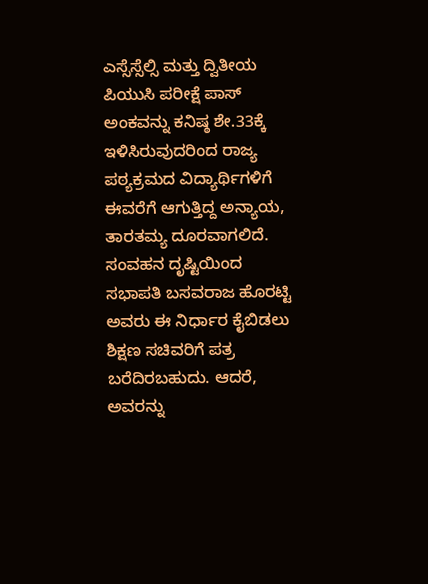ಎಸ್ಸೆಸ್ಸೆಲ್ಸಿ ಮತ್ತು ದ್ವಿತೀಯ ಪಿಯುಸಿ ಪರೀಕ್ಷೆ ಪಾಸ್ ಅಂಕವನ್ನು ಕನಿಷ್ಠ ಶೇ.33ಕ್ಕೆ ಇಳಿಸಿರುವುದರಿಂದ ರಾಜ್ಯ ಪಠ್ಯಕ್ರಮದ ವಿದ್ಯಾರ್ಥಿಗಳಿಗೆ ಈವರೆಗೆ ಆಗುತ್ತಿದ್ದ ಅನ್ಯಾಯ, ತಾರತಮ್ಯ ದೂರವಾಗಲಿದೆ. ಸಂವಹನ ದೃಷ್ಟಿಯಿಂದ ಸಭಾಪತಿ ಬಸವರಾಜ ಹೊರಟ್ಟಿ ಅವರು ಈ ನಿರ್ಧಾರ ಕೈಬಿಡಲು ಶಿಕ್ಷಣ ಸಚಿವರಿಗೆ ಪತ್ರ ಬರೆದಿರಬಹುದು. ಆದರೆ, ಅವರನ್ನು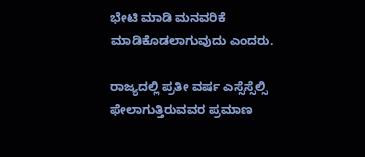ಭೇಟಿ ಮಾಡಿ ಮನವರಿಕೆ ಮಾಡಿಕೊಡಲಾಗುವುದು ಎಂದರು.

ರಾಜ್ಯದಲ್ಲಿ ಪ್ರತೀ ವರ್ಷ ಎಸ್ಸೆಸ್ಸೆಲ್ಸಿ ಫೇಲಾಗುತ್ತಿರುವವರ ಪ್ರಮಾಣ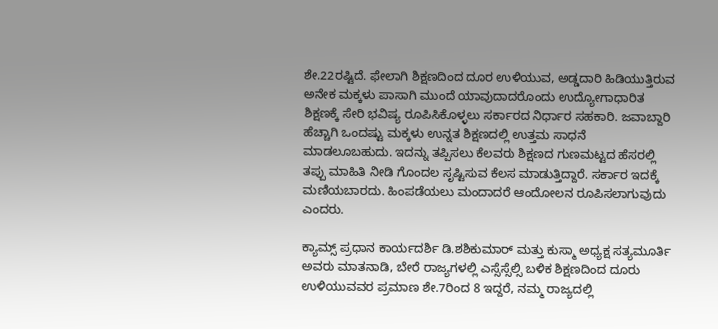ಶೇ.22ರಷ್ಟಿದೆ. ಫೇಲಾಗಿ ಶಿಕ್ಷಣದಿಂದ ದೂರ ಉಳಿಯುವ, ಅಡ್ಡದಾರಿ ಹಿಡಿಯುತ್ತಿರುವ ಅನೇಕ ಮಕ್ಕಳು ಪಾಸಾಗಿ ಮುಂದೆ ಯಾವುದಾದರೊಂದು ಉದ್ಯೋಗಾಧಾರಿತ ಶಿಕ್ಷಣಕ್ಕೆ ಸೇರಿ ಭವಿಷ್ಯ ರೂಪಿಸಿಕೊಳ್ಳಲು ಸರ್ಕಾರದ ನಿರ್ಧಾರ ಸಹಕಾರಿ. ಜವಾಬ್ದಾರಿ ಹೆಚ್ಚಾಗಿ ಒಂದಷ್ಟು ಮಕ್ಕಳು ಉನ್ನತ ಶಿಕ್ಷಣದಲ್ಲಿ ಉತ್ತಮ ಸಾಧನೆ ಮಾಡಲೂಬಹುದು. ಇದನ್ನು ತಪ್ಪಿಸಲು ಕೆಲವರು ಶಿಕ್ಷಣದ ಗುಣಮಟ್ಟದ ಹೆಸರಲ್ಲಿ ತಪ್ಪು ಮಾಹಿತಿ ನೀಡಿ ಗೊಂದಲ ಸೃಷ್ಟಿಸುವ ಕೆಲಸ ಮಾಡುತ್ತಿದ್ದಾರೆ. ಸರ್ಕಾರ ಇದಕ್ಕೆ ಮಣಿಯಬಾರದು. ಹಿಂಪಡೆಯಲು ಮಂದಾದರೆ ಆಂದೋಲನ ರೂಪಿಸಲಾಗುವುದು ಎಂದರು.

ಕ್ಯಾಮ್ಸ್ ಪ್ರಧಾನ ಕಾರ್ಯದರ್ಶಿ ಡಿ.ಶಶಿಕುಮಾರ್‌ ಮತ್ತು ಕುಸ್ಮಾ ಅಧ್ಯಕ್ಷ ಸತ್ಯಮೂರ್ತಿ ಅವರು ಮಾತನಾಡಿ, ಬೇರೆ ರಾಜ್ಯಗಳಲ್ಲಿ ಎಸ್ಸೆಸ್ಸೆಲ್ಸಿ ಬಳಿಕ ಶಿಕ್ಷಣದಿಂದ ದೂರು ಉಳಿಯುವವರ ಪ್ರಮಾಣ ಶೇ.7ರಿಂದ 8 ಇದ್ದರೆ, ನಮ್ಮ ರಾಜ್ಯದಲ್ಲಿ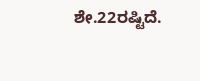ಶೇ.22ರಷ್ಟಿದೆ.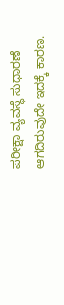ಪರೀಕ್ಷಾ ವ್ಯವಸ್ಥೆ ಸುಧಾರಣೆ ಆಗದಿರುವುದೇ ಇದಕ್ಕೆ ಕಾರಣ.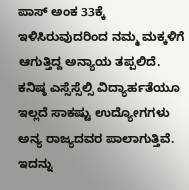ಪಾಸ್‌ ಅಂಕ 33ಕ್ಕೆ ಇಳಿಸಿರುವುದರಿಂದ ನಮ್ಮ ಮಕ್ಕಳಿಗೆ ಆಗುತ್ತಿದ್ದ ಅನ್ಯಾಯ ತಪ್ಪಲಿದೆ. ಕನಿಷ್ಠ ಎಸ್ಸೆಸ್ಸೆಲ್ಸಿ ವಿದ್ಯಾರ್ಹತೆಯೂ ಇಲ್ಲದೆ ಸಾಕಷ್ಟು ಉದ್ಯೋಗಗಳು ಅನ್ಯ ರಾಜ್ಯದವರ ಪಾಲಾಗುತ್ತಿವೆ. ಇದನ್ನು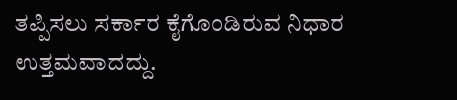ತಪ್ಪಿಸಲು ಸರ್ಕಾರ ಕೈಗೊಂಡಿರುವ ನಿಧಾರ ಉತ್ತಮವಾದದ್ದು.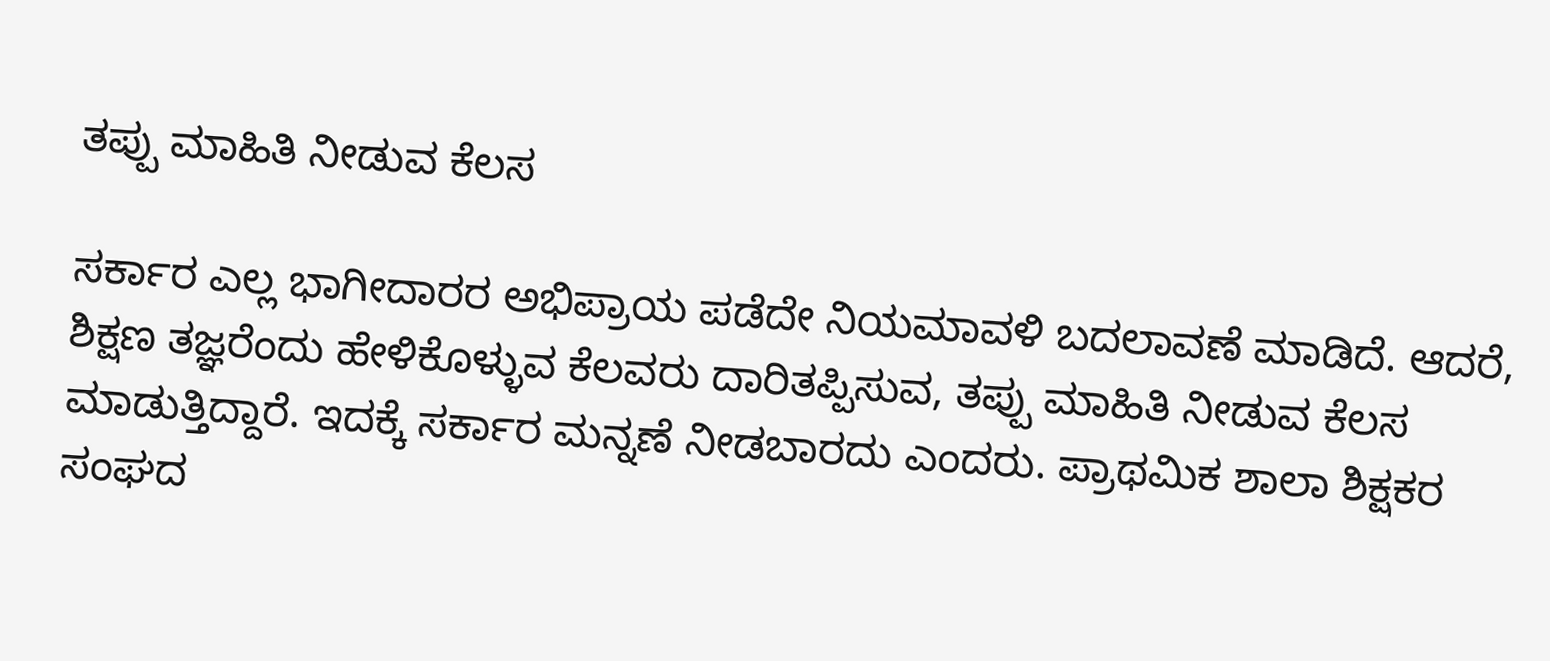ತಪ್ಪು ಮಾಹಿತಿ ನೀಡುವ ಕೆಲಸ

ಸರ್ಕಾರ ಎಲ್ಲ ಭಾಗೀದಾರರ ಅಭಿಪ್ರಾಯ ಪಡೆದೇ ನಿಯಮಾವಳಿ ಬದಲಾವಣೆ ಮಾಡಿದೆ. ಆದರೆ, ಶಿಕ್ಷಣ ತಜ್ಞರೆಂದು ಹೇಳಿಕೊಳ್ಳುವ ಕೆಲವರು ದಾರಿತಪ್ಪಿಸುವ, ತಪ್ಪು ಮಾಹಿತಿ ನೀಡುವ ಕೆಲಸ ಮಾಡುತ್ತಿದ್ದಾರೆ. ಇದಕ್ಕೆ ಸರ್ಕಾರ ಮನ್ನಣೆ ನೀಡಬಾರದು ಎಂದರು. ಪ್ರಾಥಮಿಕ ಶಾಲಾ ಶಿಕ್ಷಕರ ಸಂಘದ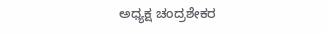ಅಧ್ಯಕ್ಷ ಚಂದ್ರಶೇಕರ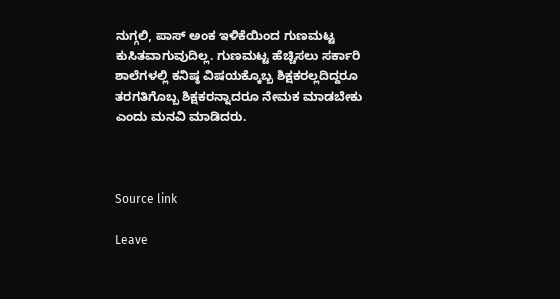ನುಗ್ಗಲಿ, ಪಾಸ್‌ ಅಂಕ ಇಳಿಕೆಯಿಂದ ಗುಣಮಟ್ಟ ಕುಸಿತವಾಗುವುದಿಲ್ಲ. ಗುಣಮಟ್ಟ ಹೆಚ್ಚಿಸಲು ಸರ್ಕಾರಿ ಶಾಲೆಗಳಲ್ಲಿ ಕನಿಷ್ಠ ವಿಷಯಕ್ಕೊಬ್ಬ ಶಿಕ್ಷಕರಲ್ಲದಿದ್ದರೂ ತರಗತಿಗೊಬ್ಬ ಶಿಕ್ಷಕರನ್ನಾದರೂ ನೇಮಕ ಮಾಡಬೇಕು ಎಂದು ಮನವಿ ಮಾಡಿದರು.



Source link

Leave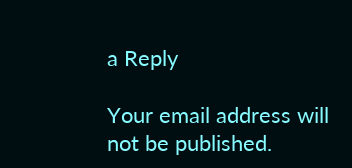a Reply

Your email address will not be published.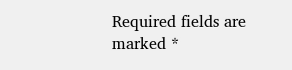Required fields are marked *